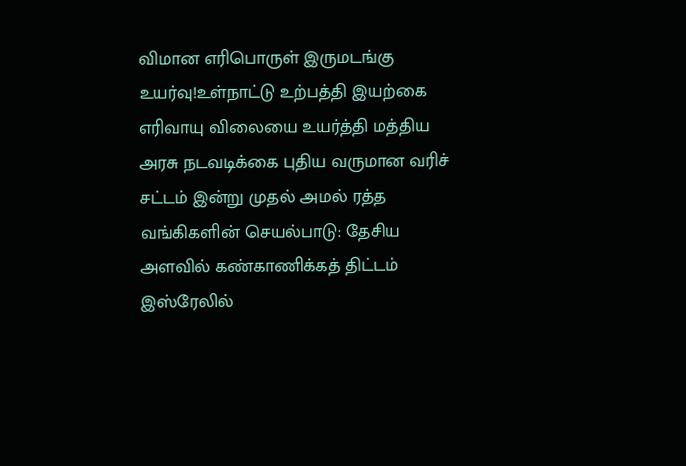விமான எரிபொருள் இருமடங்கு உயர்வு!உள்நாட்டு உற்பத்தி இயற்கை எரிவாயு விலையை உயர்த்தி மத்திய அரசு நடவடிக்கை புதிய வருமான வரிச் சட்டம் இன்று முதல் அமல் ரத்த வங்கிகளின் செயல்பாடு: தேசிய அளவில் கண்காணிக்கத் திட்டம் இஸ்ரேலில்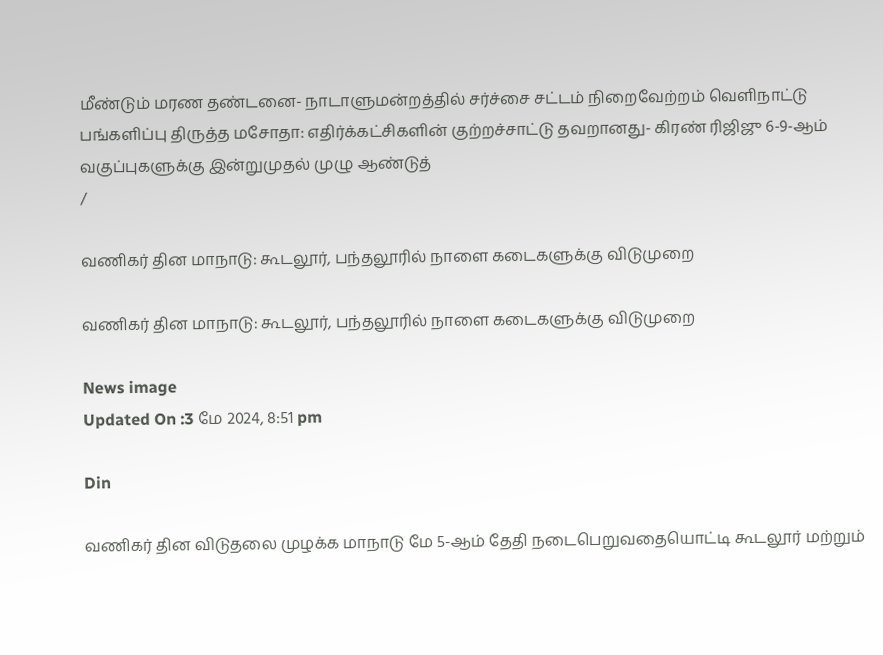மீண்டும் மரண தண்டனை- நாடாளுமன்றத்தில் சர்ச்சை சட்டம் நிறைவேற்றம் வெளிநாட்டு பங்களிப்பு திருத்த மசோதா: எதிர்க்கட்சிகளின் குற்றச்சாட்டு தவறானது- கிரண் ரிஜிஜு 6-9-ஆம் வகுப்புகளுக்கு இன்றுமுதல் முழு ஆண்டுத்
/

வணிகர் தின மாநாடு: கூடலூர், பந்தலூரில் நாளை கடைகளுக்கு விடுமுறை

வணிகர் தின மாநாடு: கூடலூர், பந்தலூரில் நாளை கடைகளுக்கு விடுமுறை

News image
Updated On :3 மே 2024, 8:51 pm

Din

வணிகர் தின விடுதலை முழக்க மாநாடு மே 5-ஆம் தேதி நடைபெறுவதையொட்டி கூடலூர் மற்றும்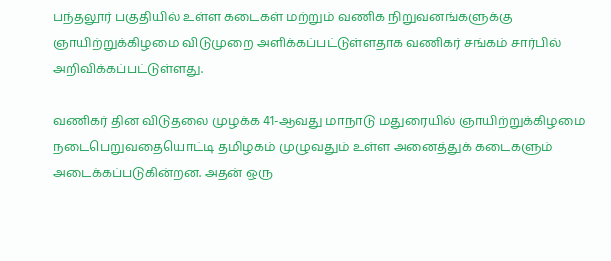பந்தலூர் பகுதியில் உள்ள கடைகள் மற்றும் வணிக நிறுவனங்களுக்கு ஞாயிற்றுக்கிழமை விடுமுறை அளிக்கப்பட்டுள்ளதாக வணிகர் சங்கம் சார்பில் அறிவிக்கப்பட்டுள்ளது.

வணிகர் தின விடுதலை முழக்க 41-ஆவது மாநாடு மதுரையில் ஞாயிற்றுக்கிழமை நடைபெறுவதையொட்டி தமிழகம் முழுவதும் உள்ள அனைத்துக் கடைகளும் அடைக்கப்படுகின்றன. அதன் ஒரு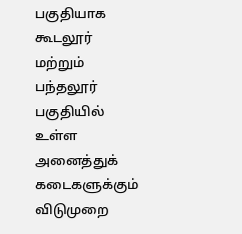பகுதியாக கூடலூர் மற்றும் பந்தலூர் பகுதியில் உள்ள அனைத்துக் கடைகளுக்கும் விடுமுறை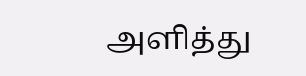அளித்து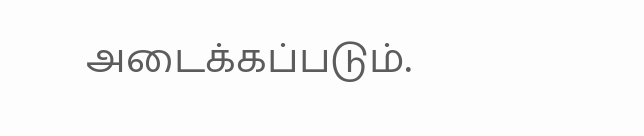அடைக்கப்படும்.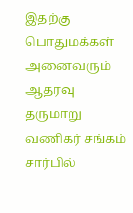இதற்கு பொதுமக்கள் அனைவரும் ஆதரவு தருமாறு வணிகர் சங்கம் சார்பில்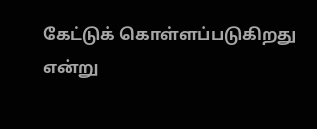கேட்டுக் கொள்ளப்படுகிறது என்று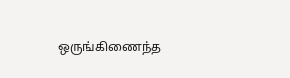ஒருங்கிணைந்த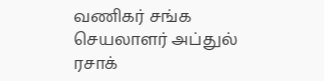வணிகர் சங்க செயலாளர் அப்துல் ரசாக்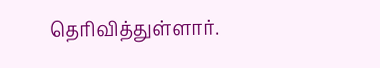தெரிவித்துள்ளார்.